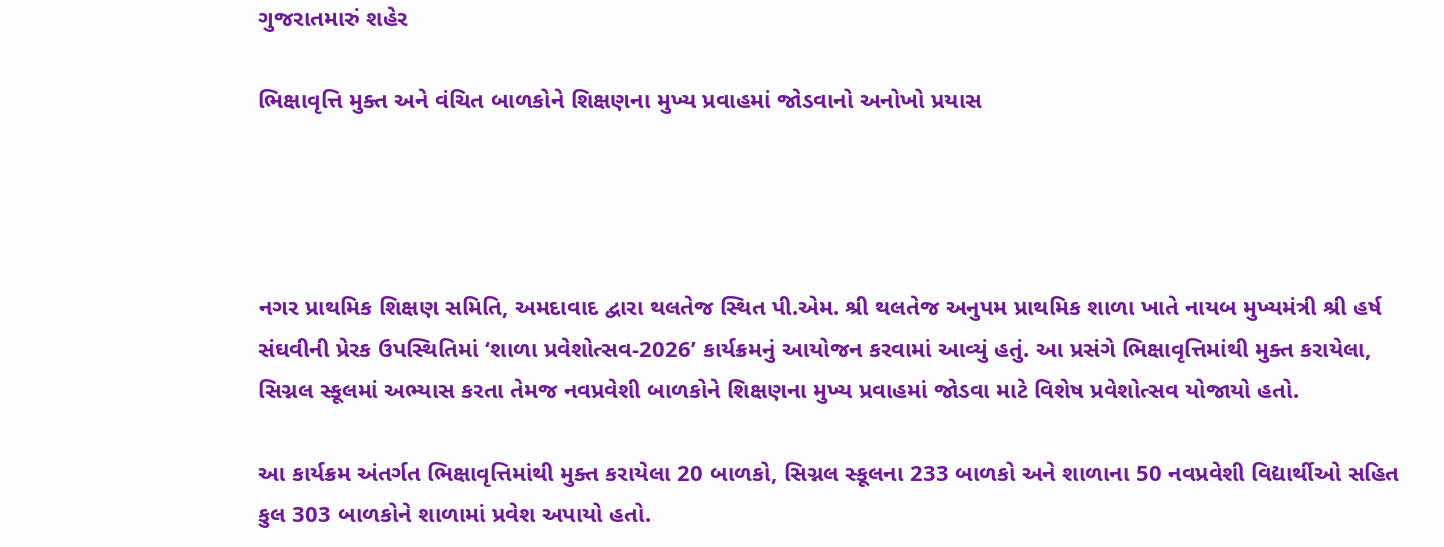ગુજરાતમારું શહેર

ભિક્ષાવૃત્તિ મુક્ત અને વંચિત બાળકોને શિક્ષણના મુખ્ય પ્રવાહમાં જોડવાનો અનોખો પ્રયાસ




નગર પ્રાથમિક શિક્ષણ સમિતિ, અમદાવાદ દ્વારા થલતેજ સ્થિત પી.એમ. શ્રી થલતેજ અનુપમ પ્રાથમિક શાળા ખાતે નાયબ મુખ્યમંત્રી શ્રી હર્ષ સંઘવીની પ્રેરક ઉપસ્થિતિમાં ‘શાળા પ્રવેશોત્સવ-2026’ કાર્યક્રમનું આયોજન કરવામાં આવ્યું હતું. આ પ્રસંગે ભિક્ષાવૃત્તિમાંથી મુક્ત કરાયેલા, સિગ્નલ સ્કૂલમાં અભ્યાસ કરતા તેમજ નવપ્રવેશી બાળકોને શિક્ષણના મુખ્ય પ્રવાહમાં જોડવા માટે વિશેષ પ્રવેશોત્સવ યોજાયો હતો.

આ કાર્યક્રમ અંતર્ગત ભિક્ષાવૃત્તિમાંથી મુક્ત કરાયેલા 20 બાળકો, સિગ્નલ સ્કૂલના 233 બાળકો અને શાળાના 50 નવપ્રવેશી વિદ્યાર્થીઓ સહિત કુલ 303 બાળકોને શાળામાં પ્રવેશ અપાયો હતો.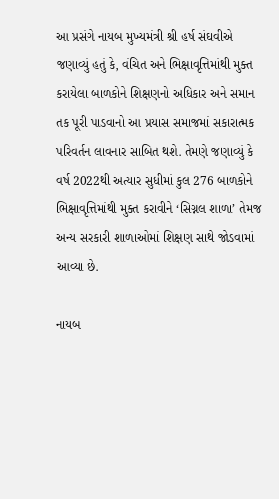આ પ્રસંગે નાયબ મુખ્યમંત્રી શ્રી હર્ષ સંઘવીએ જણાવ્યું હતું કે, વંચિત અને ભિક્ષાવૃત્તિમાંથી મુક્ત કરાયેલા બાળકોને શિક્ષણનો અધિકાર અને સમાન તક પૂરી પાડવાનો આ પ્રયાસ સમાજમાં સકારાત્મક પરિવર્તન લાવનાર સાબિત થશે. તેમણે જણાવ્યું કે વર્ષ 2022થી અત્યાર સુધીમાં કુલ 276 બાળકોને ભિક્ષાવૃત્તિમાંથી મુક્ત કરાવીને ‘સિગ્નલ શાળા’ તેમજ અન્ય સરકારી શાળાઓમાં શિક્ષણ સાથે જોડવામાં આવ્યા છે.

નાયબ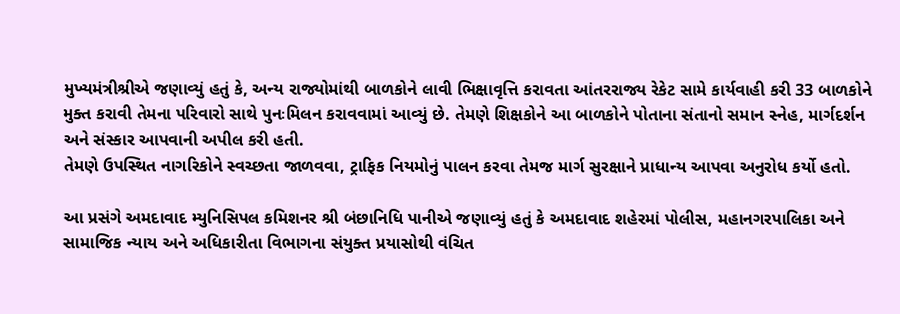મુખ્યમંત્રીશ્રીએ જણાવ્યું હતું કે, અન્ય રાજ્યોમાંથી બાળકોને લાવી ભિક્ષાવૃત્તિ કરાવતા આંતરરાજ્ય રેકેટ સામે કાર્યવાહી કરી 33 બાળકોને મુક્ત કરાવી તેમના પરિવારો સાથે પુનઃમિલન કરાવવામાં આવ્યું છે. તેમણે શિક્ષકોને આ બાળકોને પોતાના સંતાનો સમાન સ્નેહ, માર્ગદર્શન અને સંસ્કાર આપવાની અપીલ કરી હતી.
તેમણે ઉપસ્થિત નાગરિકોને સ્વચ્છતા જાળવવા, ટ્રાફિક નિયમોનું પાલન કરવા તેમજ માર્ગ સુરક્ષાને પ્રાધાન્ય આપવા અનુરોધ કર્યો હતો.

આ પ્રસંગે અમદાવાદ મ્યુનિસિપલ કમિશનર શ્રી બંછાનિધિ પાનીએ જણાવ્યું હતું કે અમદાવાદ શહેરમાં પોલીસ, મહાનગરપાલિકા અને સામાજિક ન્યાય અને અધિકારીતા વિભાગના સંયુક્ત પ્રયાસોથી વંચિત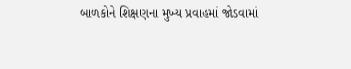બાળકોને શિક્ષણના મુખ્ય પ્રવાહમાં જોડવામાં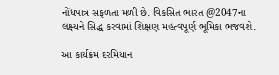નોંધપાત્ર સફળતા મળી છે. વિકસિત ભારત @2047ના લક્ષ્યને સિદ્ધ કરવામાં શિક્ષણ મહત્વપૂર્ણ ભૂમિકા ભજવશે.

આ કાર્યક્રમ દરમિયાન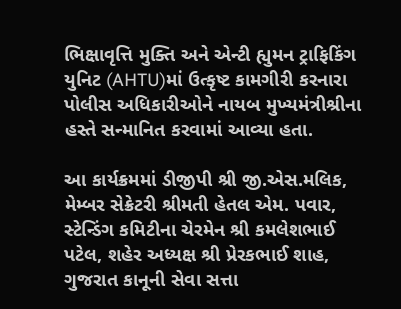ભિક્ષાવૃત્તિ મુક્તિ અને એન્ટી હ્યુમન ટ્રાફિકિંગ યુનિટ (AHTU)માં ઉત્કૃષ્ટ કામગીરી કરનારા પોલીસ અધિકારીઓને નાયબ મુખ્યમંત્રીશ્રીના હસ્તે સન્માનિત કરવામાં આવ્યા હતા.

આ કાર્યક્રમમાં ડીજીપી શ્રી જી.એસ.મલિક, મેમ્બર સેક્રેટરી શ્રીમતી હેતલ એમ. પવાર, સ્ટેન્ડિંગ કમિટીના ચેરમેન શ્રી કમલેશભાઈ પટેલ, શહેર અધ્યક્ષ શ્રી પ્રેરકભાઈ શાહ, ગુજરાત કાનૂની સેવા સત્તા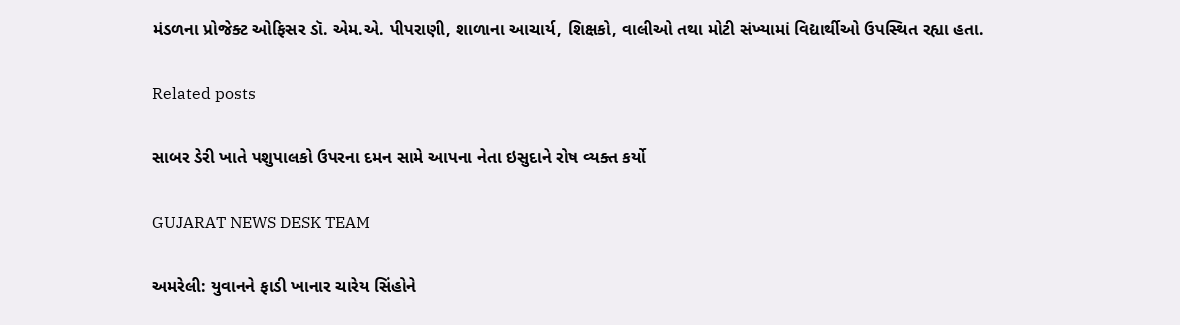મંડળના પ્રોજેક્ટ ઓફિસર ડૉ. એમ.એ. પીપરાણી, શાળાના આચાર્ય, શિક્ષકો, વાલીઓ તથા મોટી સંખ્યામાં વિદ્યાર્થીઓ ઉપસ્થિત રહ્યા હતા.

Related posts

સાબર ડેરી ખાતે પશુપાલકો ઉપરના દમન સામે આપના નેતા ઇસુદાને રોષ વ્યક્ત કર્યો

GUJARAT NEWS DESK TEAM

અમરેલી: યુવાનને ફાડી ખાનાર ચારેય સિંહોને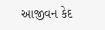આજીવન કેદ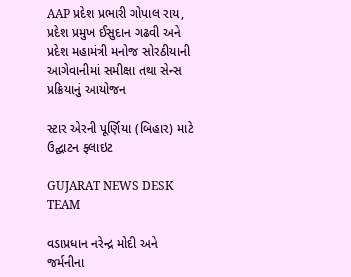AAP પ્રદેશ પ્રભારી ગોપાલ રાય, પ્રદેશ પ્રમુખ ઈસુદાન ગઢવી અને પ્રદેશ મહામંત્રી મનોજ સોરઠીયાની આગેવાનીમાં સમીક્ષા તથા સેન્સ પ્રક્રિયાનું આયોજન

સ્ટાર એરની પૂર્ણિયા (બિહાર) માટે ઉદ્ઘાટન ફ્લાઇટ

GUJARAT NEWS DESK TEAM

વડાપ્રધાન નરેન્દ્ર મોદી અને જર્મનીના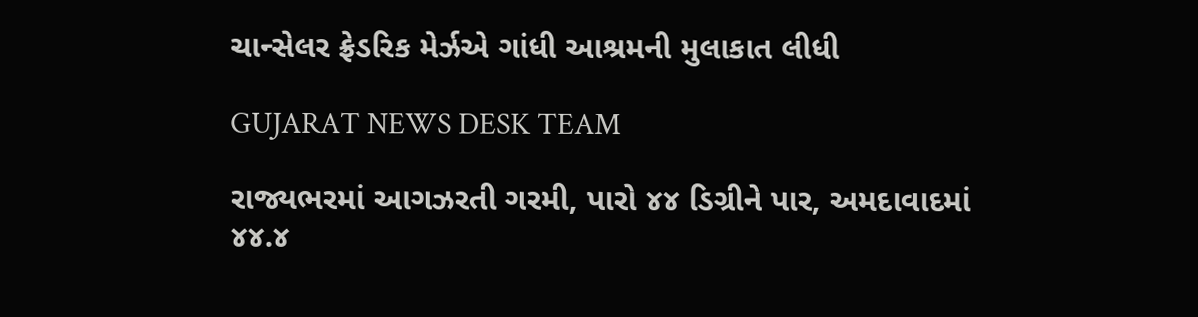ચાન્સેલર ફ્રેડરિક મેર્ઝએ ગાંધી આશ્રમની મુલાકાત લીધી

GUJARAT NEWS DESK TEAM

રાજ્યભરમાં આગઝરતી ગરમી, પારો ૪૪ ડિગ્રીને પાર, અમદાવાદમાં ૪૪.૪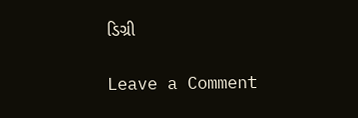ડિગ્રી

Leave a Comment